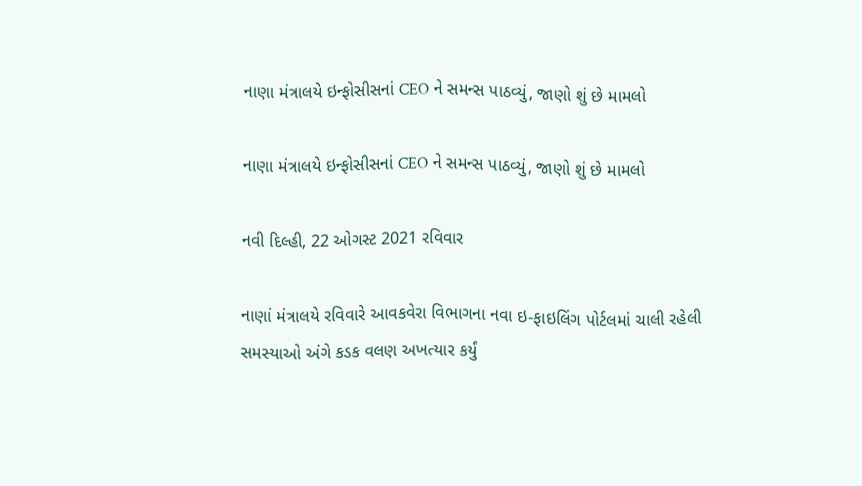નાણા મંત્રાલયે ઇન્ફોસીસનાં CEO ને સમન્સ પાઠવ્યું, જાણો શું છે મામલો

નાણા મંત્રાલયે ઇન્ફોસીસનાં CEO ને સમન્સ પાઠવ્યું, જાણો શું છે મામલો

નવી દિલ્હી, 22 ઓગસ્ટ 2021 રવિવાર

નાણાં મંત્રાલયે રવિવારે આવકવેરા વિભાગના નવા ઇ-ફાઇલિંગ પોર્ટલમાં ચાલી રહેલી સમસ્યાઓ અંગે કડક વલણ અખત્યાર કર્યું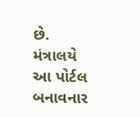છે. મંત્રાલયે આ પોર્ટલ બનાવનાર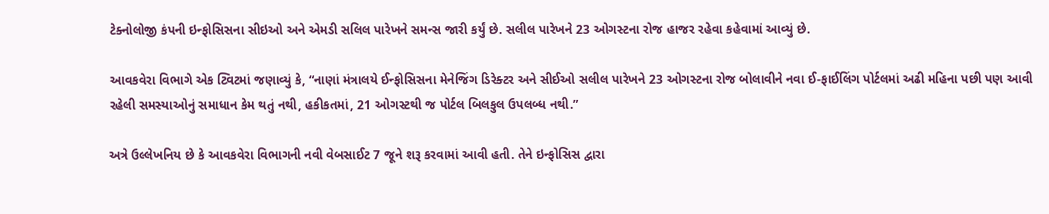ટેક્નોલોજી કંપની ઇન્ફોસિસના સીઇઓ અને એમડી સલિલ પારેખને સમન્સ જારી કર્યું છે. સલીલ પારેખને 23 ઓગસ્ટના રોજ હાજર રહેવા કહેવામાં આવ્યું છે.

આવકવેરા વિભાગે એક ટ્વિટમાં જણાવ્યું કે, “નાણાં મંત્રાલયે ઈન્ફોસિસના મેનેજિંગ ડિરેક્ટર અને સીઈઓ સલીલ પારેખને 23 ઓગસ્ટના રોજ બોલાવીને નવા ઈ-ફાઈલિંગ પોર્ટલમાં અઢી મહિના પછી પણ આવી રહેલી સમસ્યાઓનું સમાધાન કેમ થતું નથી, હકીકતમાં, 21 ઓગસ્ટથી જ પોર્ટલ બિલકુલ ઉપલબ્ધ નથી.”

અત્રે ઉલ્લેખનિય છે કે આવકવેરા વિભાગની નવી વેબસાઈટ 7 જૂને શરૂ કરવામાં આવી હતી. તેને ઇન્ફોસિસ દ્વારા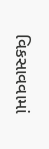વિકસાવવામાં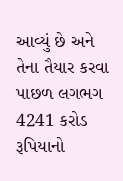આવ્યું છે અને તેના તૈયાર કરવા પાછળ લગભગ 4241 કરોડ રૂપિયાનો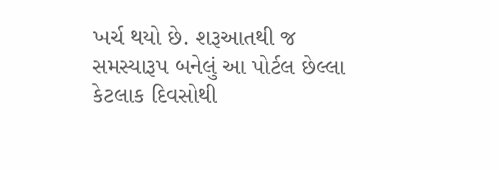ખર્ચ થયો છે. શરૂઆતથી જ સમસ્યારૂપ બનેલું આ પોર્ટલ છેલ્લા કેટલાક દિવસોથી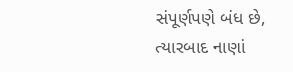સંપૂર્ણપણે બંધ છે, ત્યારબાદ નાણાં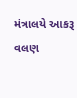મંત્રાલયે આકરૂ વલણ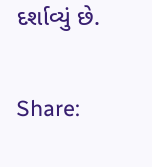દર્શાવ્યું છે.

Share: